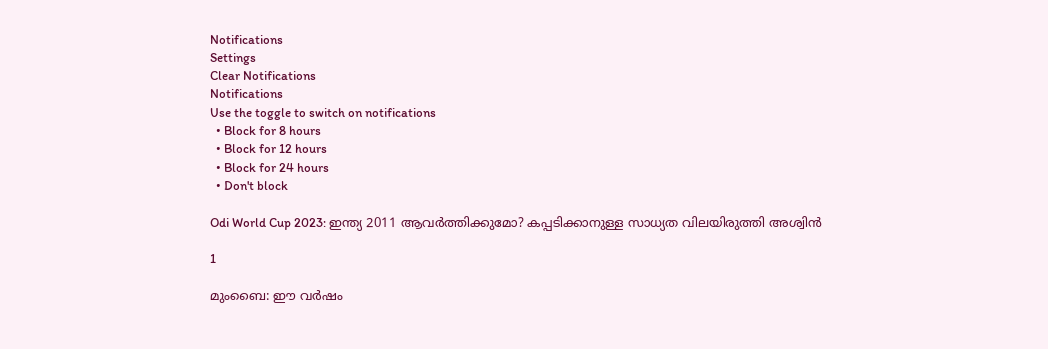Notifications
Settings
Clear Notifications
Notifications
Use the toggle to switch on notifications
  • Block for 8 hours
  • Block for 12 hours
  • Block for 24 hours
  • Don't block

Odi World Cup 2023: ഇന്ത്യ 2011 ആവര്‍ത്തിക്കുമോ? കപ്പടിക്കാനുള്ള സാധ്യത വിലയിരുത്തി അശ്വിന്‍

1

മുംബൈ: ഈ വര്‍ഷം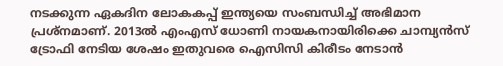നടക്കുന്ന ഏകദിന ലോകകപ്പ് ഇന്ത്യയെ സംബന്ധിച്ച് അഭിമാന പ്രശ്‌നമാണ്. 2013ല്‍ എംഎസ് ധോണി നായകനായിരിക്കെ ചാമ്പ്യന്‍സ് ട്രോഫി നേടിയ ശേഷം ഇതുവരെ ഐസിസി കിരീടം നേടാന്‍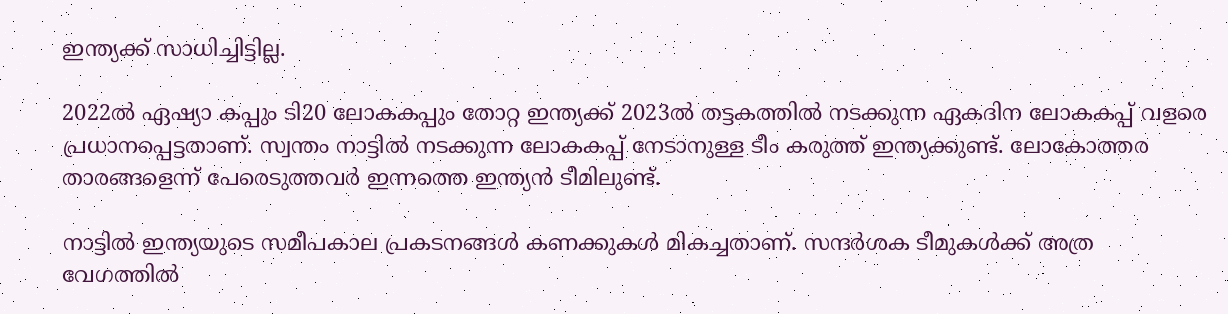ഇന്ത്യക്ക് സാധിച്ചിട്ടില്ല.

2022ല്‍ ഏഷ്യാ കപ്പും ടി20 ലോകകപ്പും തോറ്റ ഇന്ത്യക്ക് 2023ല്‍ തട്ടകത്തില്‍ നടക്കുന്ന ഏകദിന ലോകകപ്പ് വളരെ പ്രധാനപ്പെട്ടതാണ്. സ്വന്തം നാട്ടില്‍ നടക്കുന്ന ലോകകപ്പ് നേടാനുള്ള ടീം കരുത്ത് ഇന്ത്യക്കുണ്ട്. ലോകോത്തര താരങ്ങളെന്ന് പേരെടുത്തവര്‍ ഇന്നത്തെ ഇന്ത്യന്‍ ടീമിലുണ്ട്.

നാട്ടില്‍ ഇന്ത്യയുടെ സമീപകാല പ്രകടനങ്ങള്‍ കണക്കുകള്‍ മികച്ചതാണ്. സന്ദര്‍ശക ടീമുകള്‍ക്ക് അത്ര വേഗത്തില്‍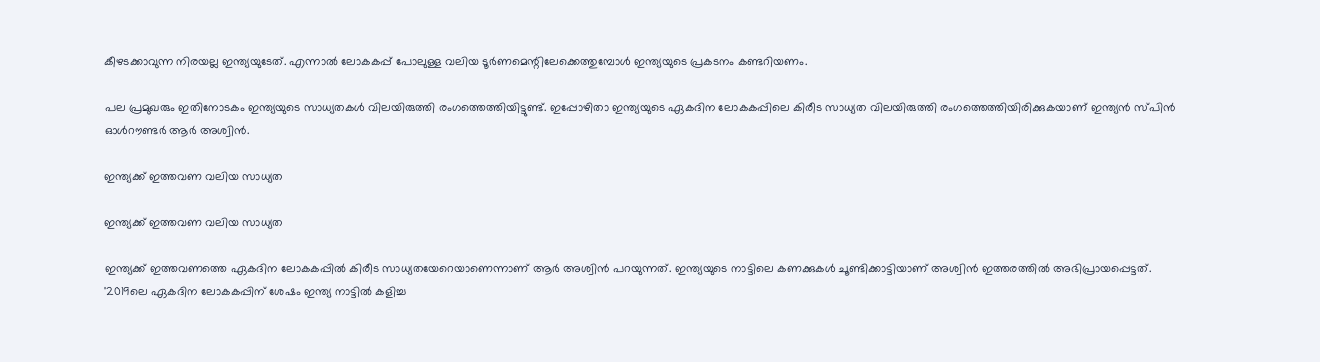കീഴടക്കാവുന്ന നിരയല്ല ഇന്ത്യയുടേത്. എന്നാല്‍ ലോകകപ്പ് പോലുള്ള വലിയ ടൂര്‍ണമെന്റിലേക്കെത്തുമ്പോള്‍ ഇന്ത്യയുടെ പ്രകടനം കണ്ടറിയണം.

പല പ്രമുഖരും ഇതിനോടകം ഇന്ത്യയുടെ സാധ്യതകള്‍ വിലയിരുത്തി രംഗത്തെത്തിയിട്ടുണ്ട്. ഇപ്പോഴിതാ ഇന്ത്യയുടെ ഏകദിന ലോകകപ്പിലെ കിരീട സാധ്യത വിലയിരുത്തി രംഗത്തെത്തിയിരിക്കുകയാണ് ഇന്ത്യന്‍ സ്പിന്‍ ഓള്‍റൗണ്ടര്‍ ആര്‍ അശ്വിന്‍.

ഇന്ത്യക്ക് ഇത്തവണ വലിയ സാധ്യത

ഇന്ത്യക്ക് ഇത്തവണ വലിയ സാധ്യത

ഇന്ത്യക്ക് ഇത്തവണത്തെ ഏകദിന ലോകകപ്പില്‍ കിരീട സാധ്യതയേറെയാണെന്നാണ് ആര്‍ അശ്വിന്‍ പറയുന്നത്. ഇന്ത്യയുടെ നാട്ടിലെ കണക്കുകള്‍ ചൂണ്ടിക്കാട്ടിയാണ് അശ്വിന്‍ ഇത്തരത്തില്‍ അഭിപ്രായപ്പെട്ടത്. '2019ലെ ഏകദിന ലോകകപ്പിന് ശേഷം ഇന്ത്യ നാട്ടില്‍ കളിച്ച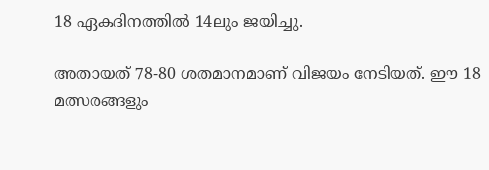18 ഏകദിനത്തില്‍ 14ലും ജയിച്ചു.

അതായത് 78-80 ശതമാനമാണ് വിജയം നേടിയത്. ഈ 18 മത്സരങ്ങളും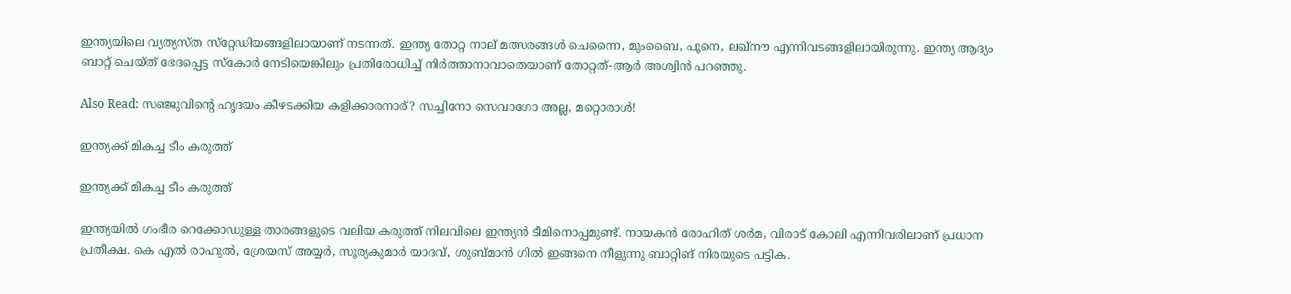ഇന്ത്യയിലെ വ്യത്യസ്ത സ്‌റ്റേഡിയങ്ങളിലായാണ് നടന്നത്. ഇന്ത്യ തോറ്റ നാല് മത്സരങ്ങള്‍ ചെന്നൈ, മുംബൈ, പൂനെ, ലഖ്‌നൗ എന്നിവടങ്ങളിലായിരുന്നു. ഇന്ത്യ ആദ്യം ബാറ്റ് ചെയ്ത് ഭേദപ്പെട്ട സ്‌കോര്‍ നേടിയെങ്കിലും പ്രതിരോധിച്ച് നിര്‍ത്താനാവാതെയാണ് തോറ്റത്-ആര്‍ അശ്വിന്‍ പറഞ്ഞു.

Also Read: സഞ്ജുവിന്റെ ഹൃദയം കീഴടക്കിയ കളിക്കാരനാര്? സച്ചിനോ സെവാഗോ അല്ല, മറ്റൊരാള്‍!

ഇന്ത്യക്ക് മികച്ച ടീം കരുത്ത്

ഇന്ത്യക്ക് മികച്ച ടീം കരുത്ത്

ഇന്ത്യയില്‍ ഗംഭീര റെക്കോഡുള്ള താരങ്ങളുടെ വലിയ കരുത്ത് നിലവിലെ ഇന്ത്യന്‍ ടീമിനൊപ്പമുണ്ട്. നായകന്‍ രോഹിത് ശര്‍മ, വിരാട് കോലി എന്നിവരിലാണ് പ്രധാന പ്രതീക്ഷ. കെ എല്‍ രാഹുല്‍, ശ്രേയസ് അയ്യര്‍, സൂര്യകുമാര്‍ യാദവ്, ശുബ്മാന്‍ ഗില്‍ ഇങ്ങനെ നീളുന്നു ബാറ്റിങ് നിരയുടെ പട്ടിക.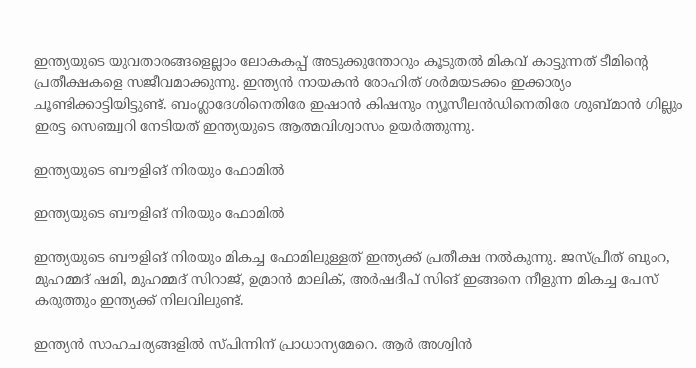ഇന്ത്യയുടെ യുവതാരങ്ങളെല്ലാം ലോകകപ്പ് അടുക്കുന്തോറും കൂടുതല്‍ മികവ് കാട്ടുന്നത് ടീമിന്റെ പ്രതീക്ഷകളെ സജീവമാക്കുന്നു. ഇന്ത്യന്‍ നായകന്‍ രോഹിത് ശര്‍മയടക്കം ഇക്കാര്യം ചൂണ്ടിക്കാട്ടിയിട്ടുണ്ട്. ബംഗ്ലാദേശിനെതിരേ ഇഷാന്‍ കിഷനും ന്യൂസീലന്‍ഡിനെതിരേ ശുബ്മാന്‍ ഗില്ലും ഇരട്ട സെഞ്ച്വറി നേടിയത് ഇന്ത്യയുടെ ആത്മവിശ്വാസം ഉയര്‍ത്തുന്നു.

ഇന്ത്യയുടെ ബൗളിങ് നിരയും ഫോമില്‍

ഇന്ത്യയുടെ ബൗളിങ് നിരയും ഫോമില്‍

ഇന്ത്യയുടെ ബൗളിങ് നിരയും മികച്ച ഫോമിലുള്ളത് ഇന്ത്യക്ക് പ്രതീക്ഷ നല്‍കുന്നു. ജസ്പ്രീത് ബുംറ, മുഹമ്മദ് ഷമി, മുഹമ്മദ് സിറാജ്, ഉമ്രാന്‍ മാലിക്, അര്‍ഷദീപ് സിങ് ഇങ്ങനെ നീളുന്ന മികച്ച പേസ് കരുത്തും ഇന്ത്യക്ക് നിലവിലുണ്ട്.

ഇന്ത്യന്‍ സാഹചര്യങ്ങളില്‍ സ്പിന്നിന് പ്രാധാന്യമേറെ. ആര്‍ അശ്വിന്‍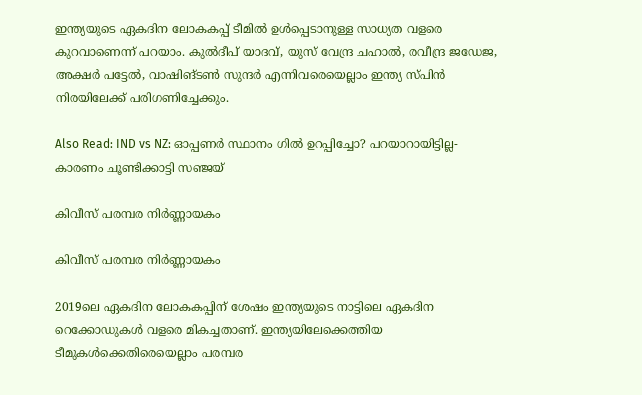ഇന്ത്യയുടെ ഏകദിന ലോകകപ്പ് ടീമില്‍ ഉള്‍പ്പെടാനുള്ള സാധ്യത വളരെ കുറവാണെന്ന് പറയാം. കുല്‍ദീപ് യാദവ്, യുസ് വേന്ദ്ര ചഹാല്‍, രവീന്ദ്ര ജഡേജ, അക്ഷര്‍ പട്ടേല്‍, വാഷിങ്ടണ്‍ സുന്ദര്‍ എന്നിവരെയെല്ലാം ഇന്ത്യ സ്പിന്‍ നിരയിലേക്ക് പരിഗണിച്ചേക്കും.

Also Read: IND vs NZ: ഓപ്പണര്‍ സ്ഥാനം ഗില്‍ ഉറപ്പിച്ചോ? പറയാറായിട്ടില്ല- കാരണം ചൂണ്ടിക്കാട്ടി സഞ്ജയ്

കിവീസ് പരമ്പര നിര്‍ണ്ണായകം

കിവീസ് പരമ്പര നിര്‍ണ്ണായകം

2019ലെ ഏകദിന ലോകകപ്പിന് ശേഷം ഇന്ത്യയുടെ നാട്ടിലെ ഏകദിന റെക്കോഡുകള്‍ വളരെ മികച്ചതാണ്. ഇന്ത്യയിലേക്കെത്തിയ ടീമുകള്‍ക്കെതിരെയെല്ലാം പരമ്പര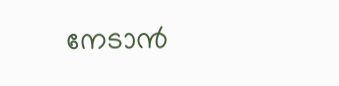നേടാന്‍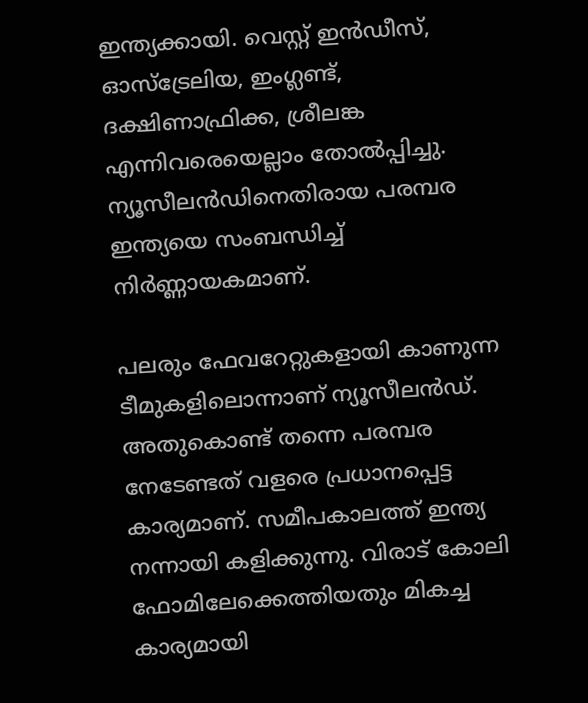ഇന്ത്യക്കായി. വെസ്റ്റ് ഇന്‍ഡീസ്, ഓസ്‌ട്രേലിയ, ഇംഗ്ലണ്ട്, ദക്ഷിണാഫ്രിക്ക, ശ്രീലങ്ക എന്നിവരെയെല്ലാം തോല്‍പ്പിച്ചു. ന്യൂസീലന്‍ഡിനെതിരായ പരമ്പര ഇന്ത്യയെ സംബന്ധിച്ച് നിര്‍ണ്ണായകമാണ്.

പലരും ഫേവറേറ്റുകളായി കാണുന്ന ടീമുകളിലൊന്നാണ് ന്യൂസീലന്‍ഡ്. അതുകൊണ്ട് തന്നെ പരമ്പര നേടേണ്ടത് വളരെ പ്രധാനപ്പെട്ട കാര്യമാണ്. സമീപകാലത്ത് ഇന്ത്യ നന്നായി കളിക്കുന്നു. വിരാട് കോലി ഫോമിലേക്കെത്തിയതും മികച്ച കാര്യമായി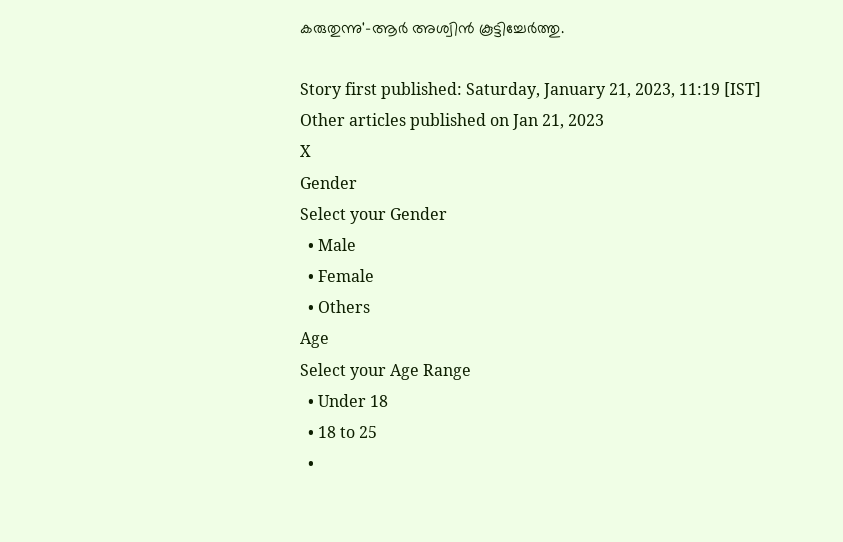കരുതുന്നു'-ആര്‍ അശ്വിന്‍ കൂട്ടിച്ചേര്‍ത്തു.

Story first published: Saturday, January 21, 2023, 11:19 [IST]
Other articles published on Jan 21, 2023
X
Gender
Select your Gender
  • Male
  • Female
  • Others
Age
Select your Age Range
  • Under 18
  • 18 to 25
  •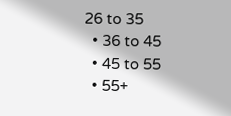26 to 35
  • 36 to 45
  • 45 to 55
  • 55+